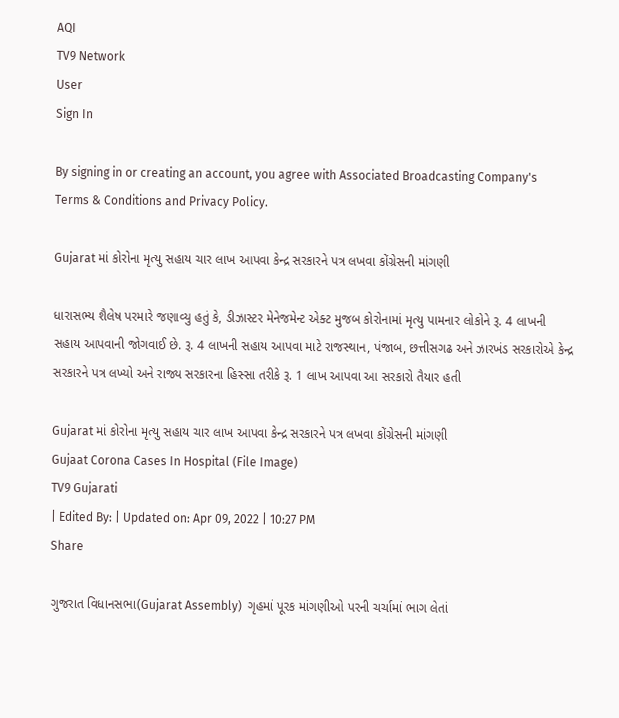AQI
TV9 Network
User
Sign In

By signing in or creating an account, you agree with Associated Broadcasting Company's Terms & Conditions and Privacy Policy.

Gujarat માં કોરોના મૃત્યુ સહાય ચાર લાખ આપવા કેન્દ્ર સરકારને પત્ર લખવા કોંગ્રેસની માંગણી

ધારાસભ્ય શૈલેષ પરમારે જણાવ્યુ હતું કે, ડીઝાસ્ટર મેનેજમેન્ટ એક્ટ મુજબ કોરોનામાં મૃત્યુ પામનાર લોકોને રૂ. 4 લાખની સહાય આપવાની જોગવાઈ છે. રૂ. 4 લાખની સહાય આપવા માટે રાજસ્થાન, પંજાબ, છત્તીસગઢ અને ઝારખંડ સરકારોએ કેન્દ્ર સરકારને પત્ર લખ્યો અને રાજ્ય સરકારના હિસ્સા તરીકે રૂ. 1 લાખ આપવા આ સરકારો તૈયાર હતી

Gujarat માં કોરોના મૃત્યુ સહાય ચાર લાખ આપવા કેન્દ્ર સરકારને પત્ર લખવા કોંગ્રેસની માંગણી
Gujaat Corona Cases In Hospital (File Image)
TV9 Gujarati
| Edited By: | Updated on: Apr 09, 2022 | 10:27 PM
Share

ગુજરાત વિધાનસભા(Gujarat Assembly)  ગૃહમાં પૂરક માંગણીઓ પરની ચર્ચામાં ભાગ લેતાં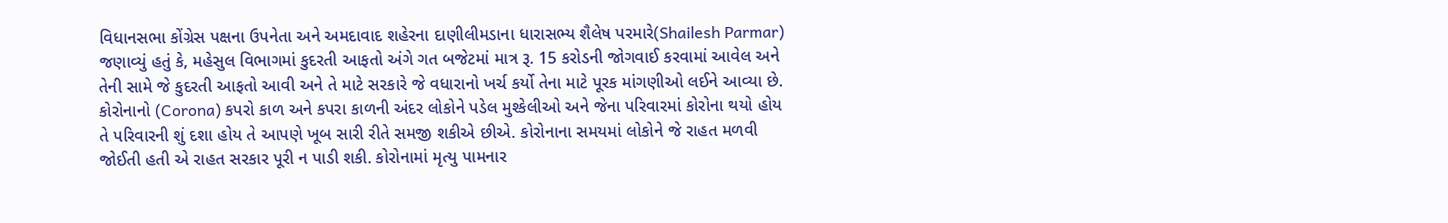વિધાનસભા કોંગ્રેસ પક્ષના ઉપનેતા અને અમદાવાદ શહેરના દાણીલીમડાના ધારાસભ્ય શૈલેષ પરમારે(Shailesh Parmar)  જણાવ્યું હતું કે, મહેસુલ વિભાગમાં કુદરતી આફતો અંગે ગત બજેટમાં માત્ર રૂ. 15 કરોડની જોગવાઈ કરવામાં આવેલ અને તેની સામે જે કુદરતી આફતો આવી અને તે માટે સરકારે જે વધારાનો ખર્ચ કર્યો તેના માટે પૂરક માંગણીઓ લઈને આવ્યા છે. કોરોનાનો (Corona) કપરો કાળ અને કપરા કાળની અંદર લોકોને પડેલ મુશ્કેલીઓ અને જેના પરિવારમાં કોરોના થયો હોય તે પરિવારની શું દશા હોય તે આપણે ખૂબ સારી રીતે સમજી શકીએ છીએ. કોરોનાના સમયમાં લોકોને જે રાહત મળવી જોઈતી હતી એ રાહત સરકાર પૂરી ન પાડી શકી. કોરોનામાં મૃત્યુ પામનાર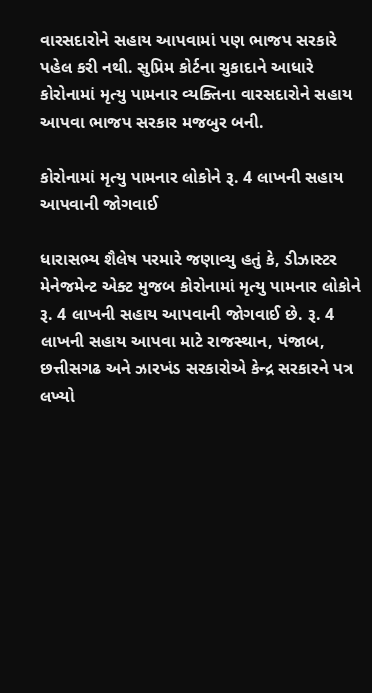વારસદારોને સહાય આપવામાં પણ ભાજપ સરકારે પહેલ કરી નથી. સુપ્રિમ કોર્ટના ચુકાદાને આધારે કોરોનામાં મૃત્યુ પામનાર વ્યક્તિના વારસદારોને સહાય આપવા ભાજપ સરકાર મજબુર બની.

કોરોનામાં મૃત્યુ પામનાર લોકોને રૂ. 4 લાખની સહાય આપવાની જોગવાઈ

ધારાસભ્ય શૈલેષ પરમારે જણાવ્યુ હતું કે, ડીઝાસ્ટર મેનેજમેન્ટ એક્ટ મુજબ કોરોનામાં મૃત્યુ પામનાર લોકોને રૂ. 4 લાખની સહાય આપવાની જોગવાઈ છે. રૂ. 4 લાખની સહાય આપવા માટે રાજસ્થાન, પંજાબ, છત્તીસગઢ અને ઝારખંડ સરકારોએ કેન્દ્ર સરકારને પત્ર લખ્યો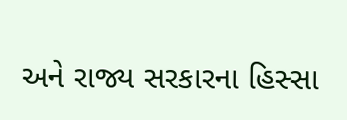અને રાજ્ય સરકારના હિસ્સા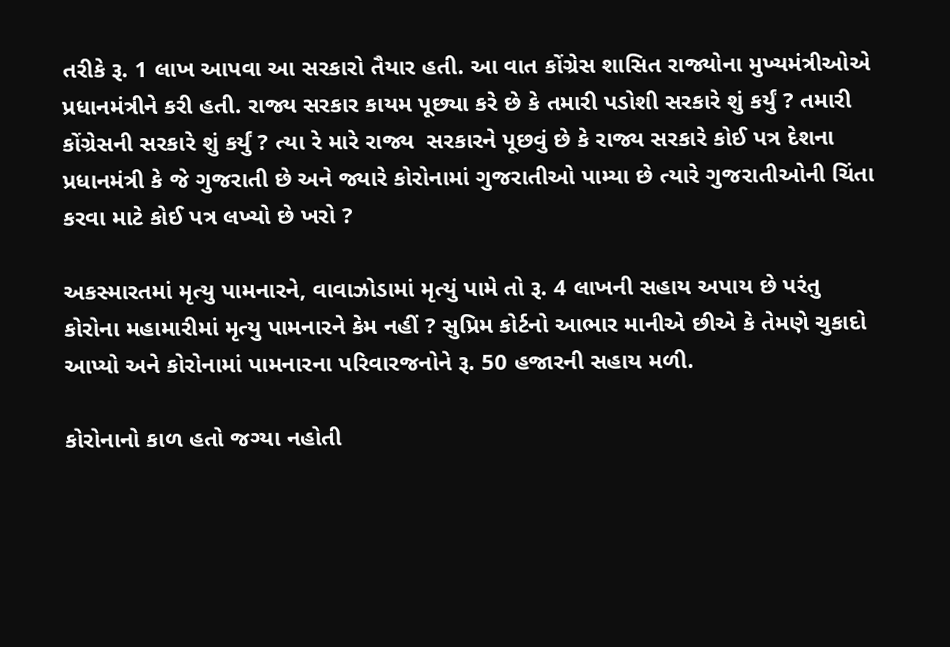તરીકે રૂ. 1 લાખ આપવા આ સરકારો તૈયાર હતી. આ વાત કોંગ્રેસ શાસિત રાજ્યોના મુખ્યમંત્રીઓએ પ્રધાનમંત્રીને કરી હતી. રાજ્ય સરકાર કાયમ પૂછ્યા કરે છે કે તમારી પડોશી સરકારે શું કર્યું ? તમારી કોંગ્રેસની સરકારે શું કર્યું ? ત્યા રે મારે રાજ્ય  સરકારને પૂછવું છે કે રાજ્ય સરકારે કોઈ પત્ર દેશના પ્રધાનમંત્રી કે જે ગુજરાતી છે અને જ્યારે કોરોનામાં ગુજરાતીઓ પામ્યા છે ત્યારે ગુજરાતીઓની ચિંતા કરવા માટે કોઈ પત્ર લખ્યો છે ખરો ?

અકસ્મારતમાં મૃત્યુ પામનારને, વાવાઝોડામાં મૃત્યું પામે તો રૂ. 4 લાખની સહાય અપાય છે પરંતુ કોરોના મહામારીમાં મૃત્યુ પામનારને કેમ નહીં ? સુપ્રિમ કોર્ટનો આભાર માનીએ છીએ કે તેમણે ચુકાદો આપ્યો અને કોરોનામાં પામનારના પરિવારજનોને રૂ. 50 હજારની સહાય મળી.

કોરોનાનો કાળ હતો જગ્યા નહોતી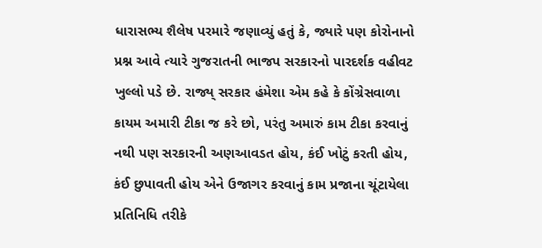ધારાસભ્ય શૈલેષ પરમારે જણાવ્યું હતું કે, જ્યા‍રે પણ કોરોનાનો પ્રશ્ન આવે ત્યારે ગુજરાતની ભાજપ સરકારનો પારદર્શક વહીવટ ખુલ્લો પડે છે. રાજ્ય્ સરકાર હંમેશા એમ કહે કે કોંગ્રેસવાળા કાયમ અમારી ટીકા જ કરે છો, પરંતુ અમારું કામ ટીકા કરવાનું નથી પણ સરકારની અણઆવડત હોય, કંઈ ખોટું કરતી હોય, કંઈ છુપાવતી હોય એને ઉજાગર કરવાનું કામ પ્રજાના ચૂંટાયેલા પ્રતિનિધિ તરીકે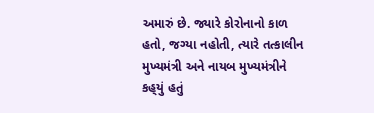અમારું છે. જ્યારે કોરોનાનો કાળ હતો, જગ્યા નહોતી, ત્યારે તત્કાલીન મુખ્યમંત્રી અને નાયબ મુખ્યમંત્રીને કહ્‌યું હતું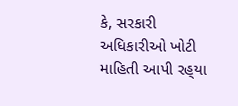કે, સરકારી અધિકારીઓ ખોટી માહિતી આપી રહ્‌યા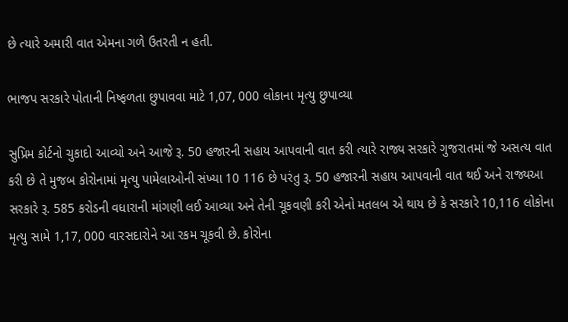છે ત્યારે અમારી વાત એમના ગળે ઉતરતી ન હતી.

ભાજપ સરકારે પોતાની નિષ્ફળતા છુપાવવા માટે 1,07, 000 લોકાના મૃત્યુ છુપાવ્યા

સુપ્રિમ કોર્ટનો ચુકાદો આવ્યો અને આજે રૂ. 50 હજારની સહાય આપવાની વાત કરી ત્યારે રાજ્ય સરકારે ગુજરાતમાં જે અસત્ય વાત કરી છે તે મુજબ કોરોનામાં મૃત્યુ પામેલાઓની સંખ્યા 10 116 છે પરંતુ રૂ. 50 હજારની સહાય આપવાની વાત થઈ અને રાજ્યઆ સરકારે રૂ. 585 કરોડની વધારાની માંગણી લઈ આવ્યા અને તેની ચૂકવણી કરી એનો મતલબ એ થાય છે કે સરકારે 10,116 લોકોના મૃત્યુ સામે 1,17, 000 વારસદારોને આ રકમ ચૂકવી છે. કોરોના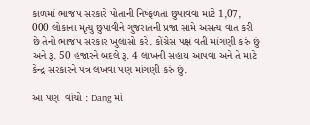કાળમાં ભાજપ સરકારે પોતાની નિષ્ફળતા છુપાવવા માટે 1,07, 000 લોકાના મૃત્યુ છુપાવીને ગુજરાતની પ્રજા સામે અસત્ય વાત કરી છે તેનો ભાજપ સરકાર ખુલાસો કરે. કોંગ્રેસ પક્ષ વતી માંગણી કરું છું અને રૂ. 50 હજારને બદલે રૂ. 4 લાખની સહાય આપવા અને તે માટે કેન્દ્ર સરકારને પત્ર લખવા પણ માંગણી કરું છું.

આ પણ  વાંચો : Dang માં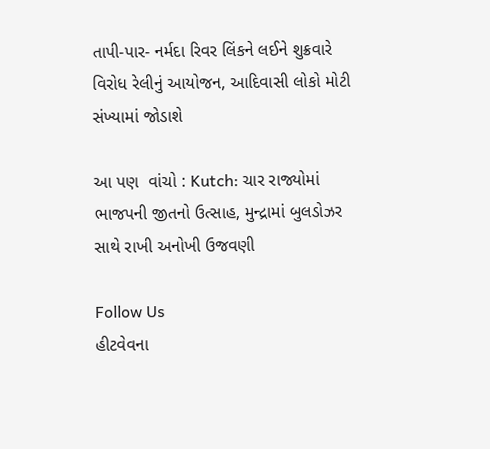તાપી-પાર- નર્મદા રિવર લિંકને લઈને શુક્રવારે વિરોધ રેલીનું આયોજન, આદિવાસી લોકો મોટી સંખ્યામાં જોડાશે

આ પણ  વાંચો : Kutch: ચાર રાજ્યોમાં ભાજપની જીતનો ઉત્સાહ, મુન્દ્રામાં બુલડોઝર સાથે રાખી અનોખી ઉજવણી

Follow Us
હીટવેવના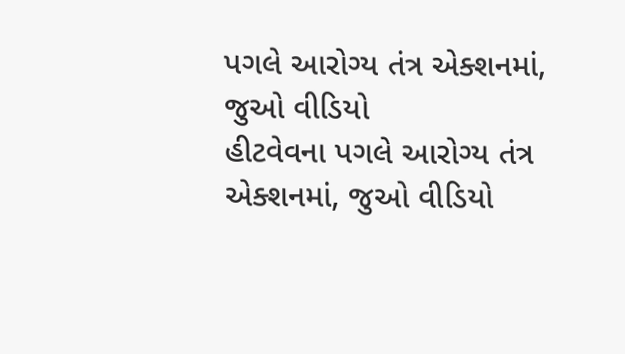પગલે આરોગ્ય તંત્ર એક્શનમાં, જુઓ વીડિયો
હીટવેવના પગલે આરોગ્ય તંત્ર એક્શનમાં, જુઓ વીડિયો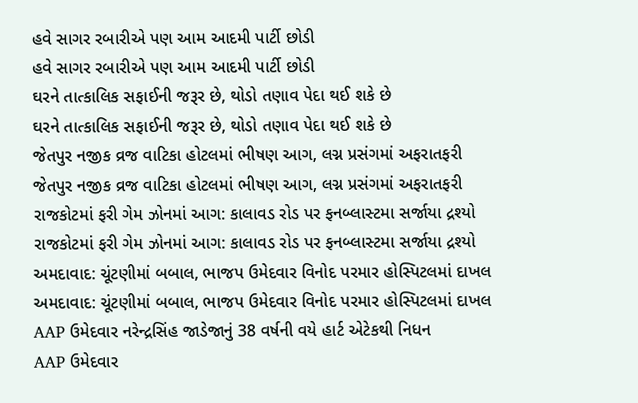હવે સાગર રબારીએ પણ આમ આદમી પાર્ટી છોડી
હવે સાગર રબારીએ પણ આમ આદમી પાર્ટી છોડી
ઘરને તાત્કાલિક સફાઈની જરૂર છે, થોડો તણાવ પેદા થઈ શકે છે
ઘરને તાત્કાલિક સફાઈની જરૂર છે, થોડો તણાવ પેદા થઈ શકે છે
જેતપુર નજીક વ્રજ વાટિકા હોટલમાં ભીષણ આગ, લગ્ન પ્રસંગમાં અફરાતફરી
જેતપુર નજીક વ્રજ વાટિકા હોટલમાં ભીષણ આગ, લગ્ન પ્રસંગમાં અફરાતફરી
રાજકોટમાં ફરી ગેમ ઝોનમાં આગ: કાલાવડ રોડ પર ફનબ્લાસ્ટમા સર્જાયા દ્રશ્યો
રાજકોટમાં ફરી ગેમ ઝોનમાં આગ: કાલાવડ રોડ પર ફનબ્લાસ્ટમા સર્જાયા દ્રશ્યો
અમદાવાદ: ચૂંટણીમાં બબાલ, ભાજપ ઉમેદવાર વિનોદ પરમાર હોસ્પિટલમાં દાખલ
અમદાવાદ: ચૂંટણીમાં બબાલ, ભાજપ ઉમેદવાર વિનોદ પરમાર હોસ્પિટલમાં દાખલ
AAP ઉમેદવાર નરેન્દ્રસિંહ જાડેજાનું 38 વર્ષની વયે હાર્ટ એટેકથી નિધન
AAP ઉમેદવાર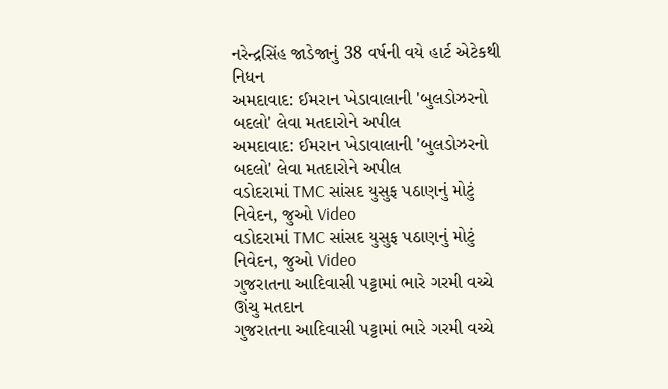નરેન્દ્રસિંહ જાડેજાનું 38 વર્ષની વયે હાર્ટ એટેકથી નિધન
અમદાવાદ: ઈમરાન ખેડાવાલાની 'બુલડોઝરનો બદલો' લેવા મતદારોને અપીલ
અમદાવાદ: ઈમરાન ખેડાવાલાની 'બુલડોઝરનો બદલો' લેવા મતદારોને અપીલ
વડોદરામાં TMC સાંસદ યુસુફ પઠાણનું મોટું નિવેદન, જુઓ Video
વડોદરામાં TMC સાંસદ યુસુફ પઠાણનું મોટું નિવેદન, જુઓ Video
ગુજરાતના આદિવાસી પટ્ટામાં ભારે ગરમી વચ્ચે ઊંચુ મતદાન
ગુજરાતના આદિવાસી પટ્ટામાં ભારે ગરમી વચ્ચે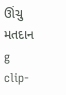ઊંચુ મતદાન
g clip-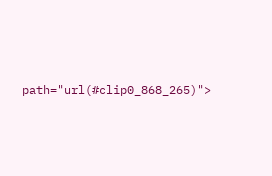path="url(#clip0_868_265)">